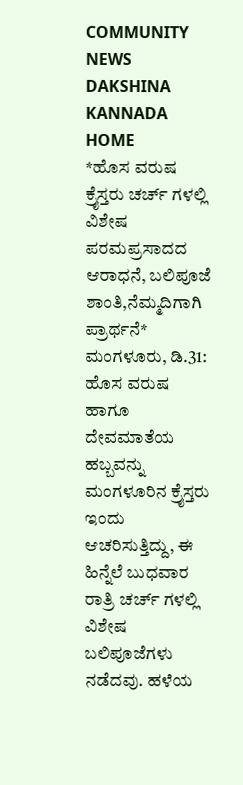COMMUNITY NEWS
DAKSHINA KANNADA
HOME
*ಹೊಸ ವರುಷ ಕ್ರೈಸ್ತರು ಚರ್ಚ್ ಗಳಲ್ಲಿ ವಿಶೇಷ ಪರಮಪ್ರಸಾದದ ಆರಾಧನೆ, ಬಲಿಪೂಜೆ ಶಾಂತಿ,ನೆಮ್ಮದಿಗಾಗಿ ಪ್ರಾರ್ಥನೆ*
ಮಂಗಳೂರು, ಡಿ.31: ಹೊಸ ವರುಷ ಹಾಗೂ ದೇವಮಾತೆಯ ಹಬ್ಬವನ್ನು ಮಂಗಳೂರಿನ ಕ್ರೈಸ್ತರು ಇಂದು ಆಚರಿಸುತ್ತಿದ್ದು, ಈ ಹಿನ್ನೆಲೆ ಬುಧವಾರ ರಾತ್ರಿ ಚರ್ಚ್ ಗಳಲ್ಲಿ ವಿಶೇಷ ಬಲಿಪೂಜೆಗಳು ನಡೆದವು. ಹಳೆಯ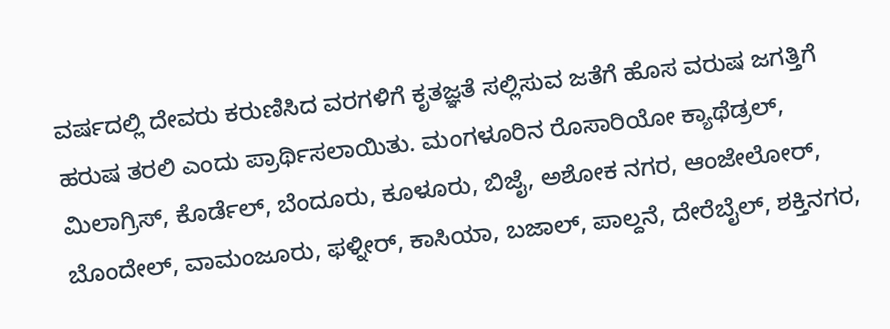ವರ್ಷದಲ್ಲಿ ದೇವರು ಕರುಣಿಸಿದ ವರಗಳಿಗೆ ಕೃತಜ್ಞತೆ ಸಲ್ಲಿಸುವ ಜತೆಗೆ ಹೊಸ ವರುಷ ಜಗತ್ತಿಗೆ ಹರುಷ ತರಲಿ ಎಂದು ಪ್ರಾರ್ಥಿಸಲಾಯಿತು. ಮಂಗಳೂರಿನ ರೊಸಾರಿಯೋ ಕ್ಯಾಥೆಡ್ರಲ್, ಮಿಲಾಗ್ರಿಸ್, ಕೊರ್ಡೆಲ್, ಬೆಂದೂರು, ಕೂಳೂರು, ಬಿಜೈ, ಅಶೋಕ ನಗರ, ಆಂಜೇಲೋರ್, ಬೊಂದೇಲ್, ವಾಮಂಜೂರು, ಫಳ್ನೀರ್, ಕಾಸಿಯಾ, ಬಜಾಲ್, ಪಾಲ್ದನೆ, ದೇರೆಬೈಲ್, ಶಕ್ತಿನಗರ,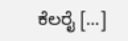ಕೆಲರೈ […]